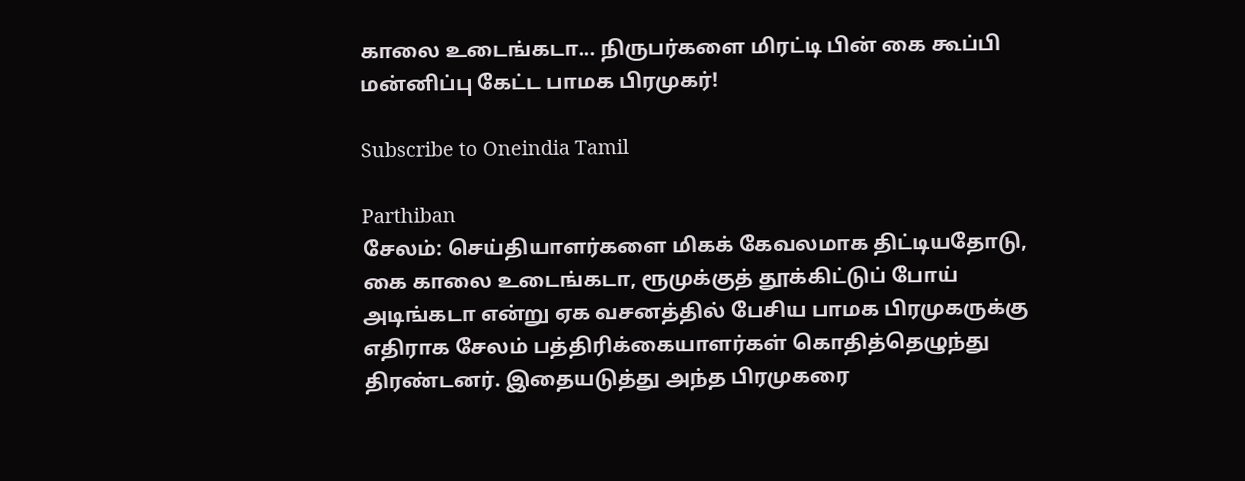காலை உடைங்கடா... நிருபர்களை மிரட்டி பின் கை கூப்பி மன்னிப்பு கேட்ட பாமக பிரமுகர்!

Subscribe to Oneindia Tamil

Parthiban
சேலம்: செய்தியாளர்களை மிகக் கேவலமாக திட்டியதோடு, கை காலை உடைங்கடா, ரூமுக்குத் தூக்கிட்டுப் போய் அடிங்கடா என்று ஏக வசனத்தில் பேசிய பாமக பிரமுகருக்கு எதிராக சேலம் பத்திரிக்கையாளர்கள் கொதித்தெழுந்து திரண்டனர். இதையடுத்து அந்த பிரமுகரை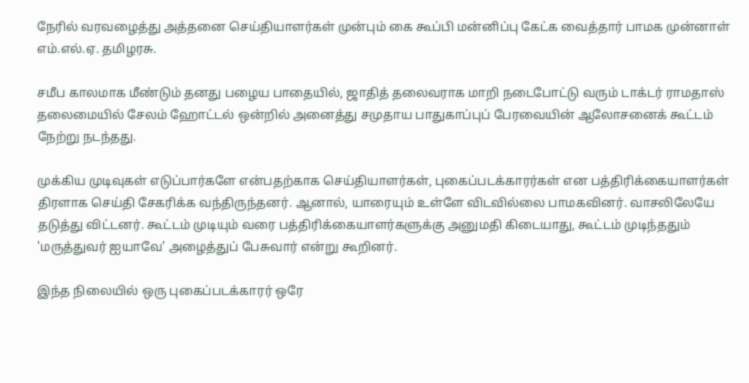நேரில் வரவழைத்து அத்தனை செய்தியாளர்கள் முன்பும் கை கூப்பி மன்னிப்பு கேட்க வைத்தார் பாமக முன்னாள் எம்.எல்.ஏ. தமிழரசு.

சமீப காலமாக மீண்டும் தனது பழைய பாதையில், ஜாதித் தலைவராக மாறி நடைபோட்டு வரும் டாக்டர் ராமதாஸ் தலைமையில் சேலம் ஹோட்டல் ஒன்றில் அனைத்து சமுதாய பாதுகாப்புப் பேரவையின் ஆலோசனைக் கூட்டம் நேற்று நடந்தது.

முக்கிய முடிவுகள் எடுப்பார்களே என்பதற்காக செய்தியாளர்கள், புகைப்படக்காரர்கள் என பத்திரிக்கையாளர்கள் திரளாக செய்தி சேகரிக்க வந்திருந்தனர். ஆனால், யாரையும் உள்ளே விடவில்லை பாமகவினர். வாசலிலேயே தடுத்து விட்டனர். கூட்டம் முடியும் வரை பத்திரிக்கையாளர்களுக்கு அனுமதி கிடையாது, கூட்டம் முடிந்ததும் 'மருத்துவர் ஐயாவே' அழைத்துப் பேசுவார் என்று கூறினர்.

இந்த நிலையில் ஒரு புகைப்படக்காரர் ஒரே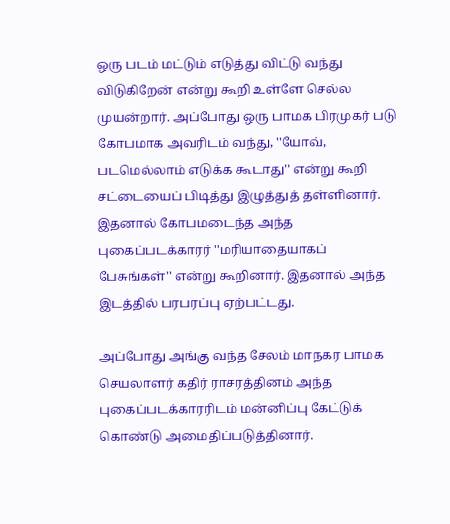ஒரு படம் மட்டும் எடுத்து விட்டு வந்து விடுகிறேன் என்று கூறி உள்ளே செல்ல முயன்றார். அப்போது ஒரு பாமக பிரமுகர் படு கோபமாக அவரிடம் வந்து, ''யோவ், படமெல்லாம் எடுக்க கூடாது'' என்று கூறி சட்டையைப் பிடித்து இழுத்துத் தள்ளினார். இதனால் கோபமடைந்த அந்த புகைப்படக்காரர் ''மரியாதையாகப் பேசுங்கள்'' என்று கூறினார். இதனால் அந்த இடத்தில் பரபரப்பு ஏற்பட்டது.

அப்போது அங்கு வந்த சேலம் மாநகர பாமக செயலாளர் கதிர் ராசரத்தினம் அந்த புகைப்படக்காரரிடம் மன்னிப்பு கேட்டுக் கொண்டு அமைதிப்படுத்தினார்.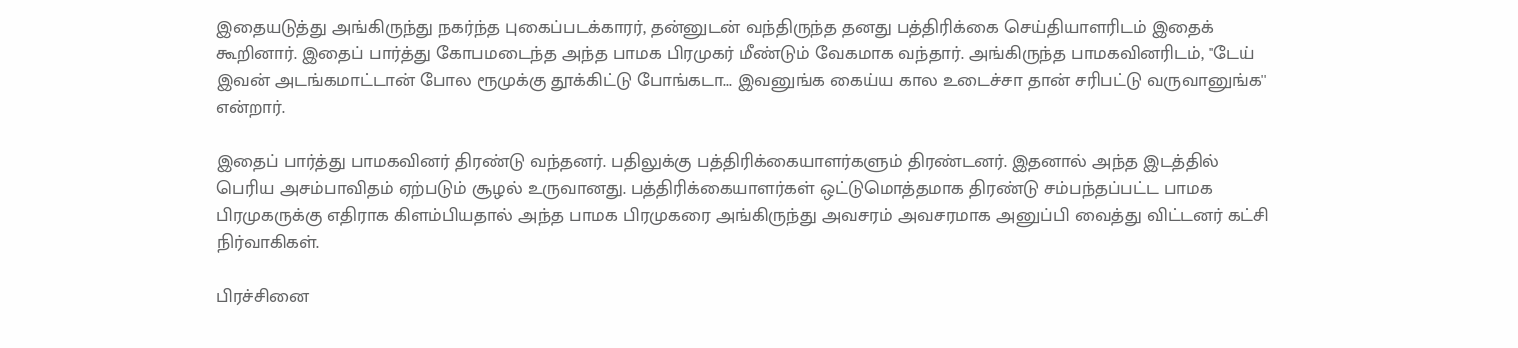இதையடுத்து அங்கிருந்து நகர்ந்த புகைப்படக்காரர், தன்னுடன் வந்திருந்த தனது பத்திரிக்கை செய்தியாளரிடம் இதைக் கூறினார். இதைப் பார்த்து கோபமடைந்த அந்த பாமக பிரமுகர் மீண்டும் வேகமாக வந்தார். அங்கிருந்த பாமகவினரிடம், ''டேய் இவன் அடங்கமாட்டான் போல ரூமுக்கு தூக்கிட்டு போங்கடா... இவனுங்க கைய்ய கால உடைச்சா தான் சரிபட்டு வருவானுங்க'' என்றார்.

இதைப் பார்த்து பாமகவினர் திரண்டு வந்தனர். பதிலுக்கு பத்திரிக்கையாளர்களும் திரண்டனர். இதனால் அந்த இடத்தில் பெரிய அசம்பாவிதம் ஏற்படும் சூழல் உருவானது. பத்திரிக்கையாளர்கள் ஒட்டுமொத்தமாக திரண்டு சம்பந்தப்பட்ட பாமக பிரமுகருக்கு எதிராக கிளம்பியதால் அந்த பாமக பிரமுகரை அங்கிருந்து அவசரம் அவசரமாக அனுப்பி வைத்து விட்டனர் கட்சி நிர்வாகிகள்.

பிரச்சினை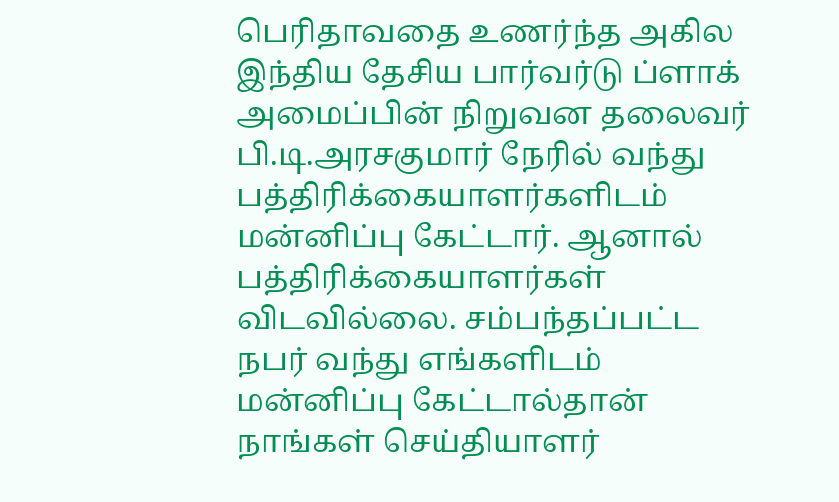பெரிதாவதை உணர்ந்த அகில இந்திய தேசிய பார்வர்டு ப்ளாக் அமைப்பின் நிறுவன தலைவர் பி.டி.அரசகுமார் நேரில் வந்து பத்திரிக்கையாளர்களிடம் மன்னிப்பு கேட்டார். ஆனால் பத்திரிக்கையாளர்கள் விடவில்லை. சம்பந்தப்பட்ட நபர் வந்து எங்களிடம் மன்னிப்பு கேட்டால்தான் நாங்கள் செய்தியாளர்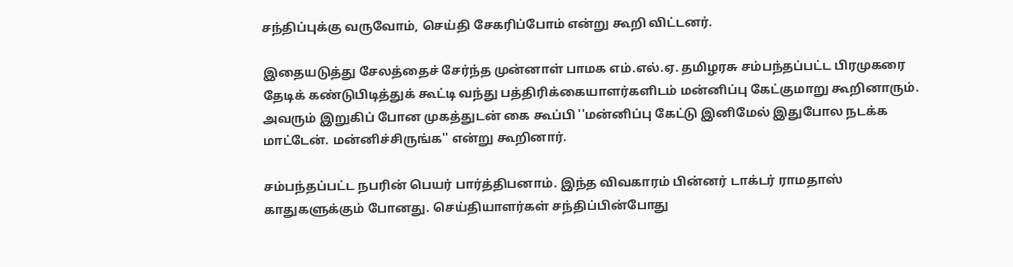சந்திப்புக்கு வருவோம், செய்தி சேகரிப்போம் என்று கூறி விட்டனர்.

இதையடுத்து சேலத்தைச் சேர்ந்த முன்னாள் பாமக எம்.எல்.ஏ. தமிழரசு சம்பந்தப்பட்ட பிரமுகரை தேடிக் கண்டுபிடித்துக் கூட்டி வந்து பத்திரிக்கையாளர்களிடம் மன்னிப்பு கேட்குமாறு கூறினாரும். அவரும் இறுகிப் போன முகத்துடன் கை கூப்பி ''மன்னிப்பு கேட்டு இனிமேல் இதுபோல நடக்க மாட்டேன். மன்னிச்சிருங்க'' என்று கூறினார்.

சம்பந்தப்பட்ட நபரின் பெயர் பார்த்திபனாம். இந்த விவகாரம் பின்னர் டாக்டர் ராமதாஸ் காதுகளுக்கும் போனது. செய்தியாளர்கள் சந்திப்பின்போது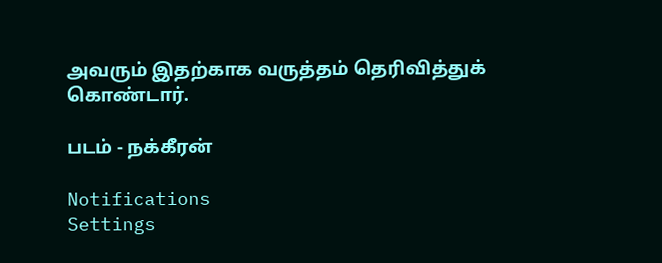அவரும் இதற்காக வருத்தம் தெரிவித்துக் கொண்டார்.

படம் - நக்கீரன்

Notifications
Settings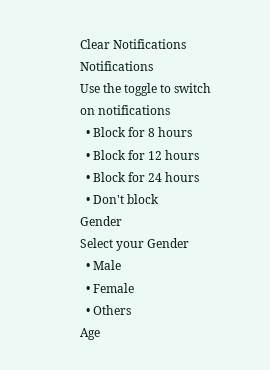Clear Notifications
Notifications
Use the toggle to switch on notifications
  • Block for 8 hours
  • Block for 12 hours
  • Block for 24 hours
  • Don't block
Gender
Select your Gender
  • Male
  • Female
  • Others
Age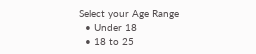Select your Age Range
  • Under 18
  • 18 to 25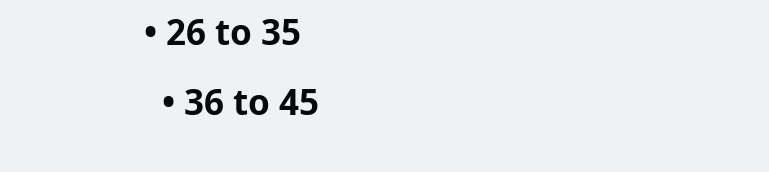• 26 to 35
  • 36 to 45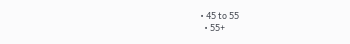• 45 to 55
  • 55+